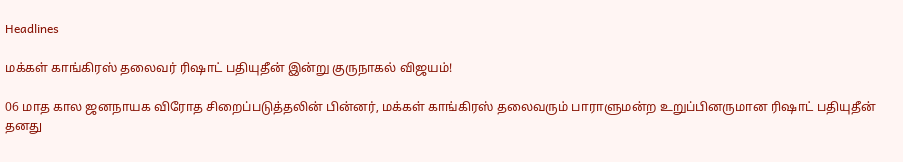Headlines

மக்கள் காங்கிரஸ் தலைவர் ரிஷாட் பதியுதீன் இன்று குருநாகல் விஜயம்!

06 மாத கால ஜனநாயக விரோத சிறைப்படுத்தலின் பின்னர், மக்கள் காங்கிரஸ் தலைவரும் பாராளுமன்ற உறுப்பினருமான ரிஷாட் பதியுதீன் தனது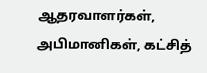ஆதரவாளர்கள், அபிமானிகள், கட்சித்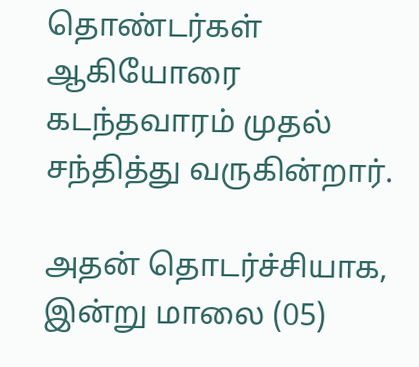தொண்டர்கள் ஆகியோரை கடந்தவாரம் முதல் சந்தித்து வருகின்றார்.

அதன் தொடர்ச்சியாக, இன்று மாலை (05)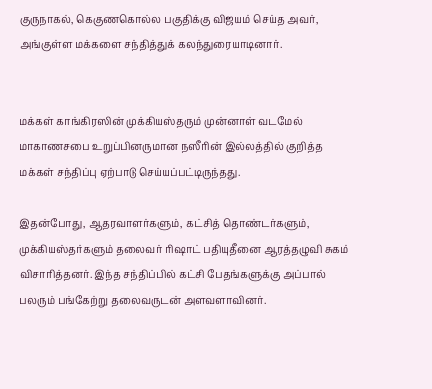குருநாகல், கெகுணகொல்ல பகுதிக்கு விஜயம் செய்த அவர், அங்குள்ள மக்களை சந்தித்துக் கலந்துரையாடினார்.


மக்கள் காங்கிரஸின் முக்கியஸ்தரும் முன்னாள் வடமேல் மாகாணசபை உறுப்பினருமான நஸீரின் இல்லத்தில் குறித்த மக்கள் சந்திப்பு ஏற்பாடு செய்யப்பட்டிருந்தது.

இதன்போது, ஆதரவாளர்களும், கட்சித் தொண்டர்களும், முக்கியஸ்தர்களும் தலைவர் ரிஷாட் பதியுதீனை ஆரத்தழுவி சுகம் விசாரித்தனர். இந்த சந்திப்பில் கட்சி பேதங்களுக்கு அப்பால் பலரும் பங்கேற்று தலைவருடன் அளவளாவினர்.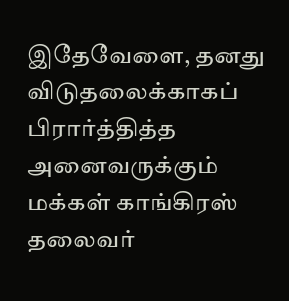இதேவேளை, தனது விடுதலைக்காகப் பிரார்த்தித்த அனைவருக்கும் மக்கள் காங்கிரஸ் தலைவர்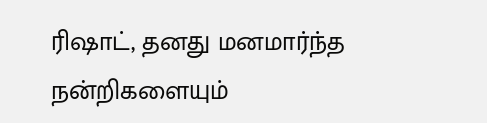ரிஷாட், தனது மனமார்ந்த நன்றிகளையும்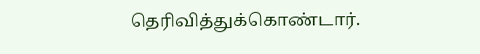தெரிவித்துக்கொண்டார்.